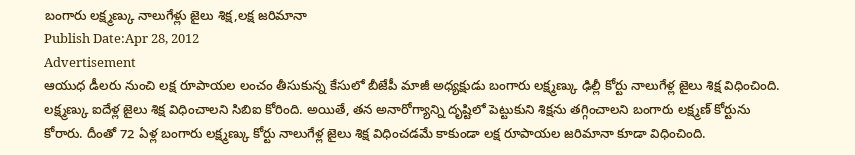బంగారు లక్ష్మణ్కు నాలుగేళ్లు జైలు శిక్ష,లక్ష జరిమానా
Publish Date:Apr 28, 2012
Advertisement
ఆయుధ డీలరు నుంచి లక్ష రూపాయల లంచం తీసుకున్న కేసులో బీజేపీ మాజీ అధ్యక్షుడు బంగారు లక్ష్మణ్కు ఢిల్లీ కోర్టు నాలుగేళ్ల జైలు శిక్ష విధించింది. లక్ష్మణ్కు ఐదేళ్ల జైలు శిక్ష విధించాలని సిబిఐ కోరింది. అయితే, తన అనారోగ్యాన్ని దృష్టిలో పెట్టుకుని శిక్షను తగ్గించాలని బంగారు లక్ష్మణ్ కోర్టును కోరారు. దీంతో 72 ఏళ్ల బంగారు లక్ష్మణ్కు కోర్టు నాలుగేళ్ల జైలు శిక్ష విధించడమే కాకుండా లక్ష రూపాయల జరిమానా కూడా విధించింది.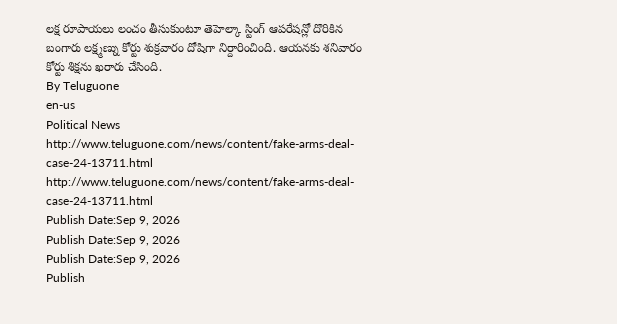లక్ష రూపాయలు లంచం తీసుకుంటూ తెహెల్కా స్టింగ్ ఆపరేషన్లో దొరికిన బంగారు లక్ష్మణ్ను కోర్టు శుక్రవారం దోషిగా నిర్దారించింది. ఆయనకు శనివారం కోర్టు శిక్షను ఖరారు చేసింది.
By Teluguone
en-us
Political News
http://www.teluguone.com/news/content/fake-arms-deal-case-24-13711.html
http://www.teluguone.com/news/content/fake-arms-deal-case-24-13711.html
Publish Date:Sep 9, 2026
Publish Date:Sep 9, 2026
Publish Date:Sep 9, 2026
Publish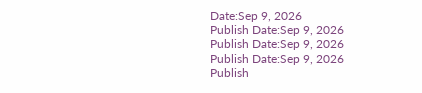Date:Sep 9, 2026
Publish Date:Sep 9, 2026
Publish Date:Sep 9, 2026
Publish Date:Sep 9, 2026
Publish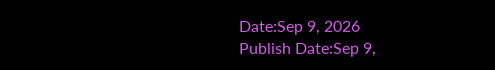Date:Sep 9, 2026
Publish Date:Sep 9,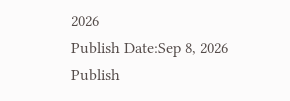2026
Publish Date:Sep 8, 2026
Publish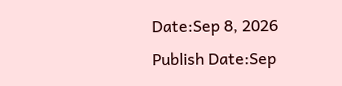Date:Sep 8, 2026
Publish Date:Sep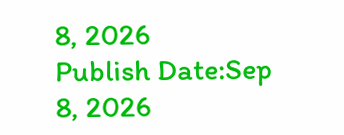8, 2026
Publish Date:Sep 8, 2026